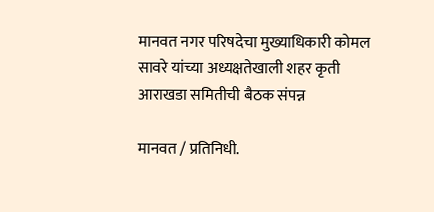मानवत नगर परिषदेचा मुख्याधिकारी कोमल सावरे यांच्या अध्यक्षतेखाली शहर कृती आराखडा समितीची बैठक संपन्न

मानवत / प्रतिनिधी.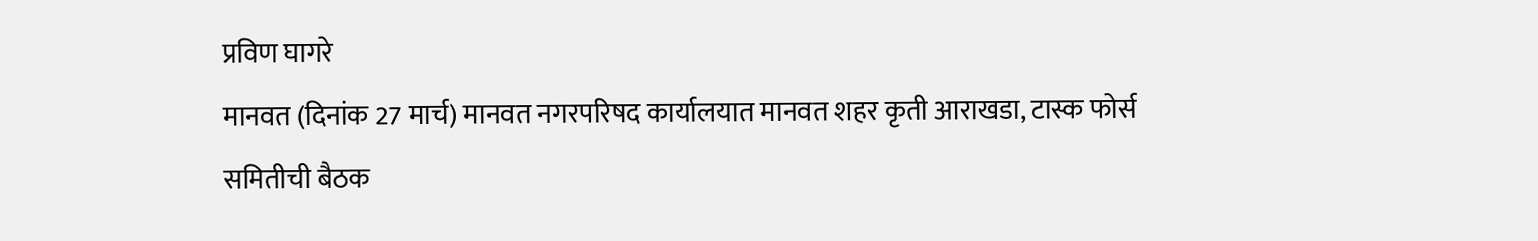प्रविण घागरे
मानवत (दिनांक 27 मार्च) मानवत नगरपरिषद कार्यालयात मानवत शहर कृती आराखडा, टास्क फोर्स समितीची बैठक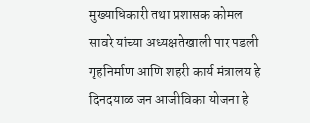मुख्याधिकारी तथा प्रशासक कोमल सावरे यांच्या अध्यक्षतेखाली पार पडली गृहनिर्माण आणि शहरी कार्य मंत्रालय हे दिनदयाळ जन आजीविका योजना हे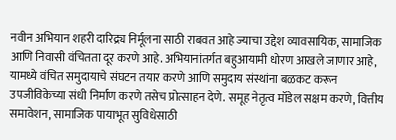नवीन अभियान शहरी दारिद्र्य निर्मूलना साठी राबवत आहे ज्याचा उद्देश व्यावसायिक, सामाजिक आणि निवासी वंचितता दूर करणे आहे. अभियानांतर्गत बहुआयामी धोरण आखले जाणार आहे,
यामध्ये वंचित समुदायाचे संघटन तयार करणे आणि समुदाय संस्थांना बळकट करून उपजीविकेच्या संधी निर्माण करणे तसेच प्रोत्साहन देणे. समूह नेतृत्व मॉडेल सक्षम करणे, वित्तीय समावेशन, सामाजिक पायाभूत सुविधेसाठी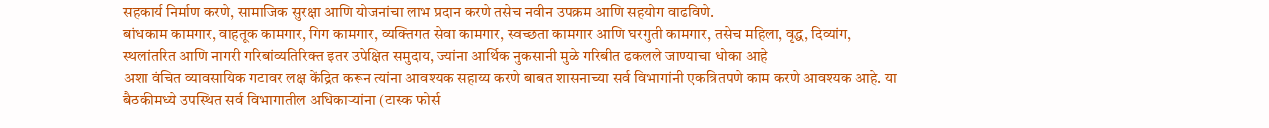सहकार्य निर्माण करणे, सामाजिक सुरक्षा आणि योजनांचा लाभ प्रदान करणे तसेच नवीन उपक्रम आणि सहयोग वाढविणे.
बांधकाम कामगार, वाहतूक कामगार, गिग कामगार, व्यक्तिगत सेवा कामगार, स्वच्छता कामगार आणि घरगुती कामगार, तसेच महिला, वृद्ध, दिव्यांग, स्थलांतरित आणि नागरी गरिबांव्यतिरिक्त इतर उपेक्षित समुदाय, ज्यांना आर्थिक नुकसानी मुळे गरिबीत ढकलले जाण्याचा धोका आहे
अशा वंचित व्यावसायिक गटावर लक्ष केंद्रित करून त्यांना आवश्यक सहाय्य करणे बाबत शासनाच्या सर्व विभागांनी एकत्रितपणे काम करणे आवश्यक आहे. या बैठकीमध्ये उपस्थित सर्व विभागातील अधिकाऱ्यांना (टास्क फोर्स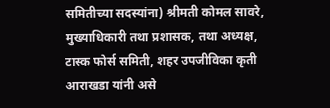समितीच्या सदस्यांना) श्रीमती कोमल सावरे, मुख्याधिकारी तथा प्रशासक, तथा अध्यक्ष, टास्क फोर्स समिती, शहर उपजीविका कृती आराखडा यांनी असे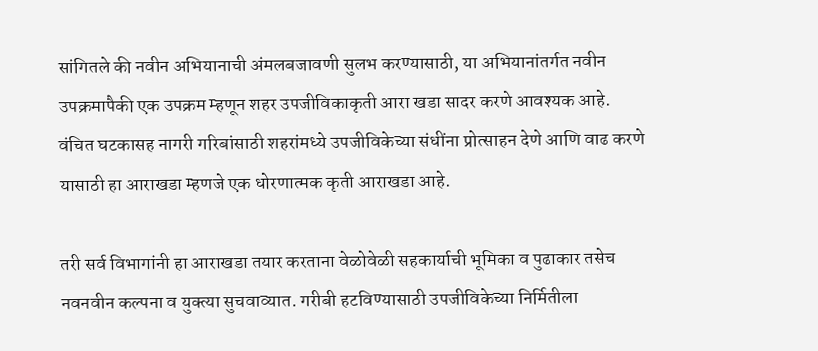सांगितले की नवीन अभियानाची अंमलबजावणी सुलभ करण्यासाठी, या अभियानांतर्गत नवीन उपक्रमापैकी एक उपक्रम म्हणून शहर उपजीविकाकृती आरा खडा सादर करणे आवश्यक आहे.
वंचित घटकासह नागरी गरिबांसाठी शहरांमध्ये उपजीविकेच्या संधींना प्रोत्साहन देणे आणि वाढ करणे यासाठी हा आराखडा म्हणजे एक धोरणात्मक कृती आराखडा आहे.

तरी सर्व विभागांनी हा आराखडा तयार करताना वेळोवेळी सहकार्याची भूमिका व पुढाकार तसेच नवनवीन कल्पना व युक्त्या सुचवाव्यात. गरीबी हटविण्यासाठी उपजीविकेच्या निर्मितीला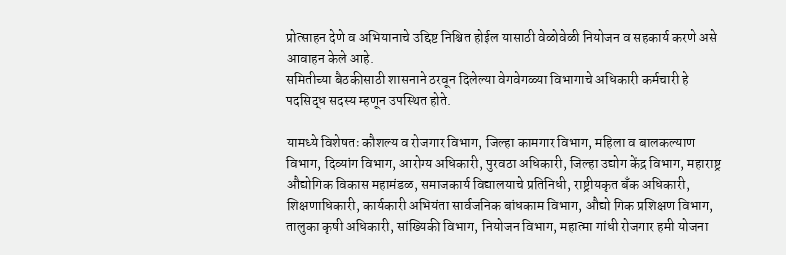प्रोत्साहन देणे व अभियानाचे उद्दिष्ट निश्चित होईल यासाठी वेळोवेळी नियोजन व सहकार्य करणे असे आवाहन केले आहे.
समितीच्या बैठकीसाठी शासनाने ठरवून दिलेल्या वेगवेगळ्या विभागाचे अधिकारी कर्मचारी हे पदसिद्ध सदस्य म्हणून उपस्थित होते.

यामध्ये विशेषतः कौशल्य व रोजगार विभाग, जिल्हा कामगार विभाग, महिला व बालकल्याण विभाग, दिव्यांग विभाग, आरोग्य अधिकारी, पुरवठा अधिकारी, जिल्हा उद्योग केंद्र विभाग, महाराष्ट्र औद्योगिक विकास महामंडळ, समाजकार्य विद्यालयाचे प्रतिनिधी, राष्ट्रीयकृत बँक अधिकारी, शिक्षणाधिकारी, कार्यकारी अभियंता सार्वजनिक बांधकाम विभाग, औद्यो गिक प्रशिक्षण विभाग, तालुका कृषी अधिकारी, सांख्यिकी विभाग, नियोजन विभाग, महात्मा गांधी रोजगार हमी योजना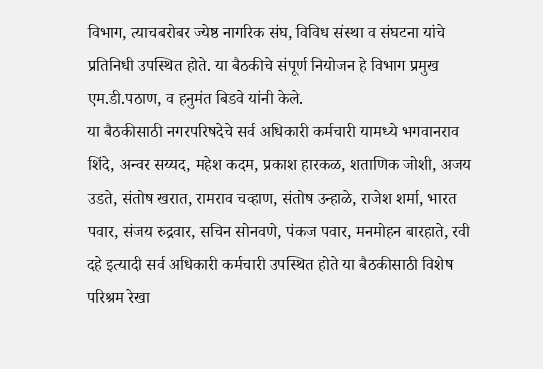विभाग, त्याचबरोबर ज्येष्ठ नागरिक संघ, विविध संस्था व संघटना यांचे प्रतिनिधी उपस्थित होते. या बैठकीचे संपूर्ण नियोजन हे विभाग प्रमुख एम.डी.पठाण, व हनुमंत बिडवे यांनी केले.
या बैठकीसाठी नगरपरिषदेचे सर्व अधिकारी कर्मचारी यामध्ये भगवानराव शिंदे, अन्वर सय्यद, महेश कदम, प्रकाश हारकळ, शताणिक जोशी, अजय उडते, संतोष खरात, रामराव चव्हाण, संतोष उन्हाळे, राजेश शर्मा, भारत पवार, संजय रुद्रवार, सचिन सोनवणे, पंकज पवार, मनमोहन बारहाते, रवी दहे इत्यादी सर्व अधिकारी कर्मचारी उपस्थित होते या बैठकीसाठी विशेष परिश्रम रेखा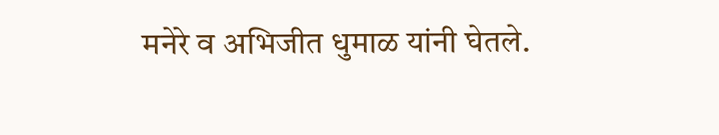मनेरे व अभिजीत धुमाळ यांनी घेतले.